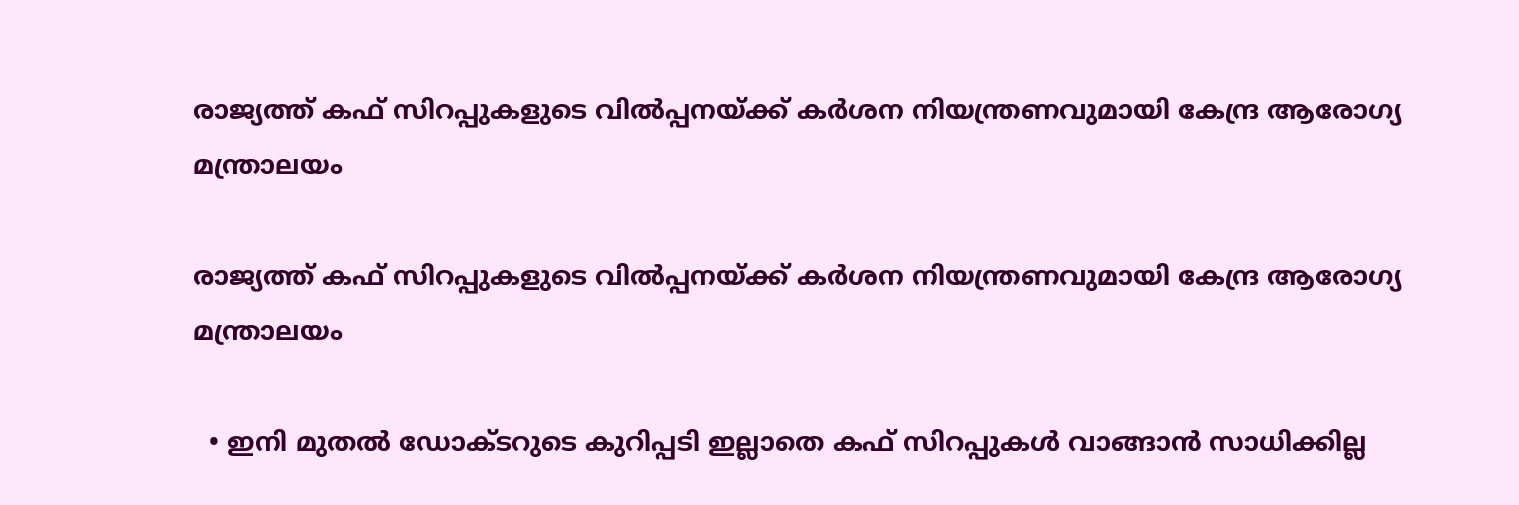രാജ്യത്ത് കഫ് സിറപ്പുകളുടെ വിൽപ്പനയ്ക്ക് കർശന നിയന്ത്രണവുമായി കേന്ദ്ര ആരോഗ്യ മന്ത്രാലയം

രാജ്യത്ത് കഫ് സിറപ്പുകളുടെ വിൽപ്പനയ്ക്ക് കർശന നിയന്ത്രണവുമായി കേന്ദ്ര ആരോഗ്യ മന്ത്രാലയം

  • ഇനി മുതൽ ഡോക്ടറുടെ കുറിപ്പടി ഇല്ലാതെ കഫ് സിറപ്പുകൾ വാങ്ങാൻ സാധിക്കില്ല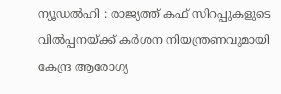ന്യൂഡൽഹി : രാജ്യത്ത് കഫ് സിറപ്പുകളുടെ വിൽപ്പനയ്ക്ക് കർശന നിയന്ത്രണവുമായി കേന്ദ്ര ആരോഗ്യ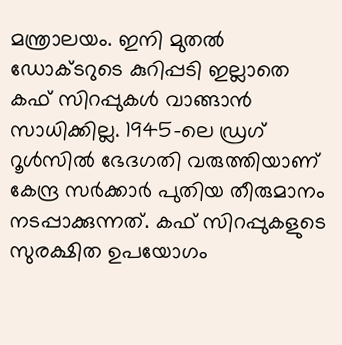മന്ത്രാലയം. ഇനി മുതൽ ഡോക്ടറുടെ കുറിപ്പടി ഇല്ലാതെ കഫ് സിറപ്പുകൾ വാങ്ങാൻ സാധിക്കില്ല. 1945-ലെ ഡ്രഗ് റൂൾസിൽ ഭേദഗതി വരുത്തിയാണ് കേന്ദ്ര സർക്കാർ പുതിയ തീരുമാനം നടപ്പാക്കുന്നത്. കഫ് സിറപ്പുകളുടെ സുരക്ഷിത ഉപയോഗം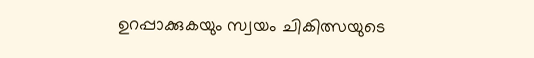ഉറപ്പാക്കുകയും സ്വയം ചികിത്സയുടെ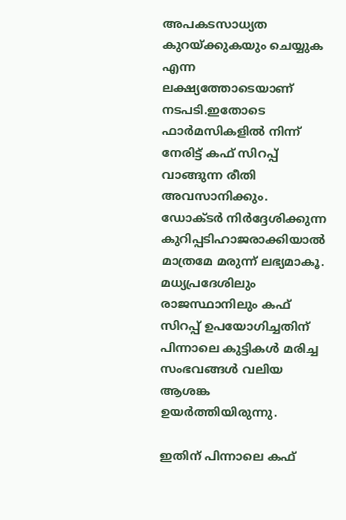അപകടസാധ്യത കുറയ്ക്കുകയും ചെയ്യുക എന്ന ലക്ഷ്യത്തോടെയാണ് നടപടി.ഇതോടെ ഫാർമസികളിൽ നിന്ന് നേരിട്ട് കഫ് സിറപ്പ് വാങ്ങുന്ന രീതി അവസാനിക്കും. ഡോക്ടർ നിർദ്ദേശിക്കുന്ന കുറിപ്പടിഹാജരാക്കിയാൽ മാത്രമേ മരുന്ന് ലഭ്യമാകൂ. മധ്യപ്രദേശിലും രാജസ്ഥാനിലും കഫ് സിറപ്പ് ഉപയോഗിച്ചതിന് പിന്നാലെ കുട്ടികൾ മരിച്ച സംഭവങ്ങൾ വലിയ ആശങ്ക ഉയർത്തിയിരുന്നു.

ഇതിന് പിന്നാലെ കഫ്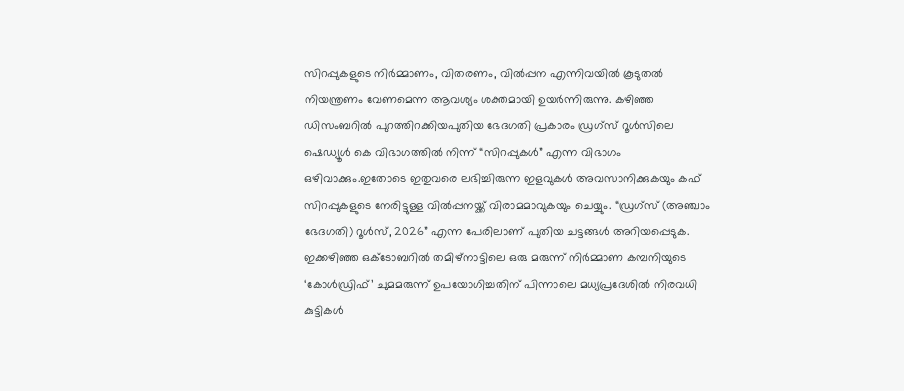സിറപ്പുകളുടെ നിർമ്മാണം, വിതരണം, വിൽപ്പന എന്നിവയിൽ കൂടുതൽ നിയന്ത്രണം വേണമെന്ന ആവശ്യം ശക്തമായി ഉയർന്നിരുന്നു. കഴിഞ്ഞ ഡിസംബറിൽ പുറത്തിറക്കിയപുതിയ ഭേദഗതി പ്രകാരം ഡ്രഗ്സ് റൂൾസിലെ ഷെഡ്യൂൾ കെ വിഭാഗത്തിൽ നിന്ന് “സിറപ്പുകൾ” എന്ന വിഭാഗം ഒഴിവാക്കും.ഇതോടെ ഇതുവരെ ലഭിച്ചിരുന്ന ഇളവുകൾ അവസാനിക്കുകയും കഫ് സിറപ്പുകളുടെ നേരിട്ടുള്ള വിൽപ്പനയ്ക്ക് വിരാമമാവുകയും ചെയ്യും. “ഡ്രഗ്‌സ് (അഞ്ചാം ഭേദഗതി) റൂൾസ്, 2026” എന്ന പേരിലാണ് പുതിയ ചട്ടങ്ങൾ അറിയപ്പെടുക. ഇക്കഴിഞ്ഞ ഒക്ടോബറിൽ തമിഴ്‌നാട്ടിലെ ഒരു മരുന്ന് നിർമ്മാണ കമ്പനിയുടെ ‘കോൾഡ്രിഫ്’ ചുമമരുന്ന് ഉപയോഗിച്ചതിന് പിന്നാലെ മധ്യപ്രദേശിൽ നിരവധി കുട്ടികൾ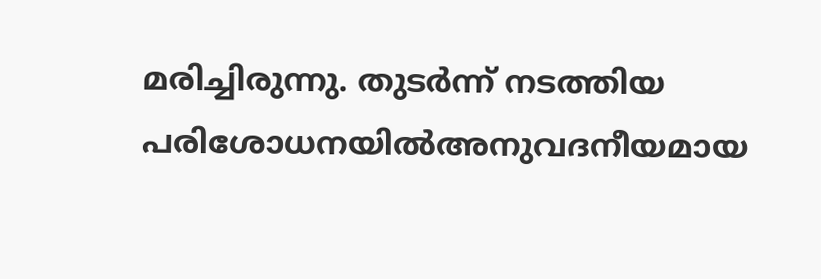മരിച്ചിരുന്നു. തുടർന്ന് നടത്തിയ പരിശോധനയിൽഅനുവദനീയമായ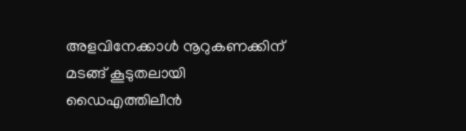അളവിനേക്കാൾ നൂറുകണക്കിന് മടങ്ങ് കൂടുതലായി ഡൈഎത്തിലീൻ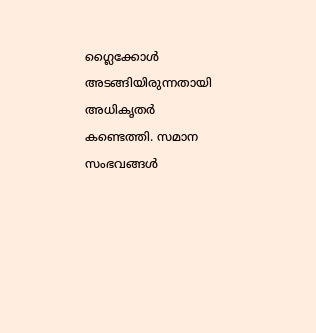ഗ്ലൈക്കോൾ അടങ്ങിയിരുന്നതായി അധികൃതർ കണ്ടെത്തി. സമാന സംഭവങ്ങൾ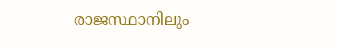രാജസ്ഥാനിലും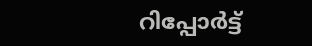റിപ്പോർട്ട്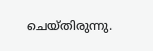ചെയ്തിരുന്നു.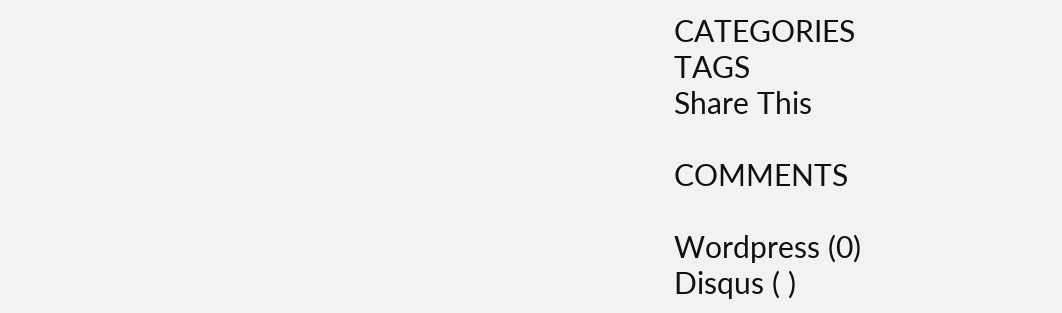CATEGORIES
TAGS
Share This

COMMENTS

Wordpress (0)
Disqus ( )